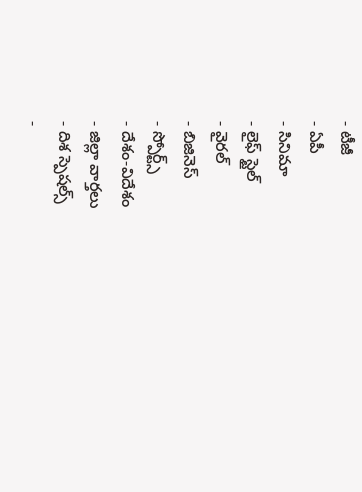- టీజీ
- ఏపీ
- సినిమా
- లైఫ్ స్టైల్
- వైరల్
- బిజినెస్
- స్పోర్ట్స్
- దేశం-విదేశం
- జిల్లా వార్తలు
- దిశ స్పెషల్స్
-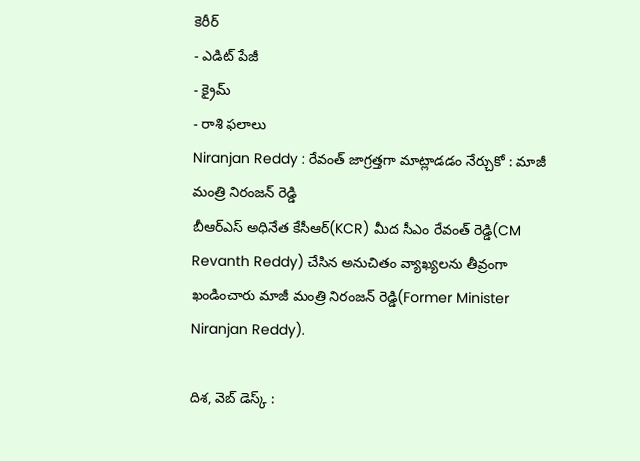కెరీర్
- ఎడిట్ పేజీ
- క్రైమ్
- రాశి ఫలాలు
Niranjan Reddy : రేవంత్ జాగ్రత్తగా మాట్లాడడం నేర్చుకో : మాజీ మంత్రి నిరంజన్ రెడ్డి
బీఆర్ఎస్ అధినేత కేసీఆర్(KCR) మీద సీఎం రేవంత్ రెడ్డి(CM Revanth Reddy) చేసిన అనుచితం వ్యాఖ్యలను తీవ్రంగా ఖండించారు మాజీ మంత్రి నిరంజన్ రెడ్డి(Former Minister Niranjan Reddy).

దిశ, వెబ్ డెస్క్ :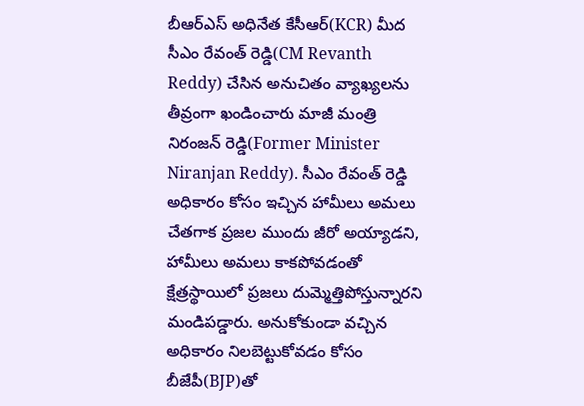బీఆర్ఎస్ అధినేత కేసీఆర్(KCR) మీద సీఎం రేవంత్ రెడ్డి(CM Revanth Reddy) చేసిన అనుచితం వ్యాఖ్యలను తీవ్రంగా ఖండించారు మాజీ మంత్రి నిరంజన్ రెడ్డి(Former Minister Niranjan Reddy). సీఎం రేవంత్ రెడ్డి అధికారం కోసం ఇచ్చిన హామీలు అమలు చేతగాక ప్రజల ముందు జీరో అయ్యాడని, హామీలు అమలు కాకపోవడంతో క్షేత్రస్థాయిలో ప్రజలు దుమ్మెత్తిపోస్తున్నారని మండిపడ్డారు. అనుకోకుండా వచ్చిన అధికారం నిలబెట్టుకోవడం కోసం బీజేపీ(BJP)తో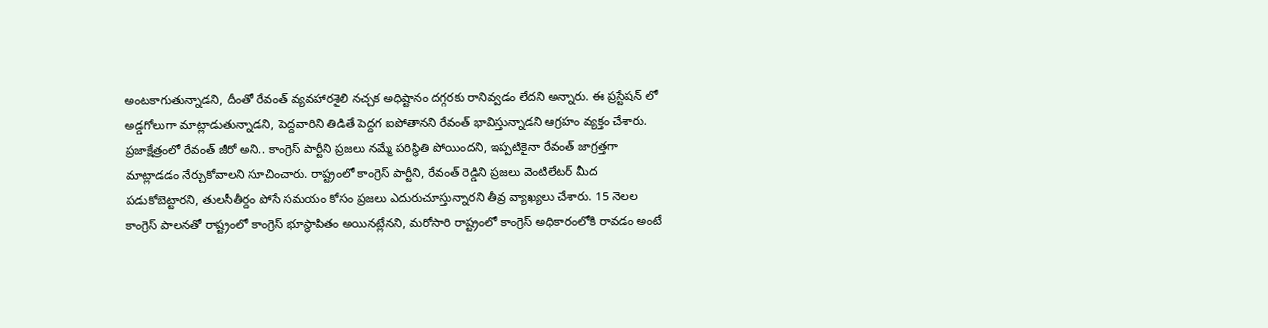అంటకాగుతున్నాడని, దీంతో రేవంత్ వ్యవహారశైలి నచ్చక అధిష్టానం దగ్గరకు రానివ్వడం లేదని అన్నారు. ఈ ప్రస్టేషన్ లో అడ్డగోలుగా మాట్లాడుతున్నాడని, పెద్దవారిని తిడితే పెద్దగ ఐపోతానని రేవంత్ భావిస్తున్నాడని ఆగ్రహం వ్యక్తం చేశారు.
ప్రజాక్షేత్రంలో రేవంత్ జీరో అని.. కాంగ్రెస్ పార్టీని ప్రజలు నమ్మే పరిస్థితి పోయిందని, ఇప్పటికైనా రేవంత్ జాగ్రత్తగా మాట్లాడడం నేర్చుకోవాలని సూచించారు. రాష్ట్రంలో కాంగ్రెస్ పార్టీని, రేవంత్ రెడ్డిని ప్రజలు వెంటిలేటర్ మీద పడుకోబెట్టారని, తులసీతీర్దం పోసే సమయం కోసం ప్రజలు ఎదురుచూస్తున్నారని తీవ్ర వ్యాఖ్యలు చేశారు. 15 నెలల కాంగ్రెస్ పాలనతో రాష్ట్రంలో కాంగ్రెస్ భూస్థాపితం అయినట్లేనని, మరోసారి రాష్ట్రంలో కాంగ్రెస్ అధికారంలోకి రావడం అంటే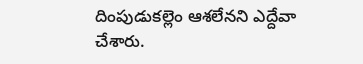దింపుడుకల్లెం ఆశలేనని ఎద్దేవా చేశారు.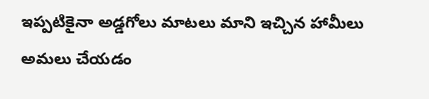ఇప్పటికైనా అడ్డగోలు మాటలు మాని ఇచ్చిన హామీలు అమలు చేయడం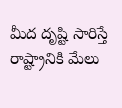మీద దృష్టి సారిస్తే రాష్ట్రానికి మేలు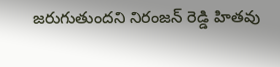జరుగుతుందని నిరంజన్ రెడ్డి హితవు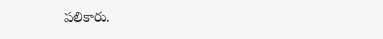పలికారు.